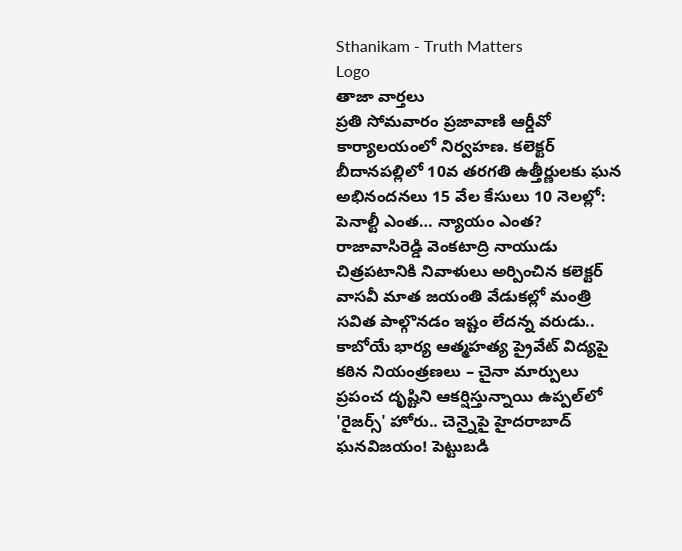Sthanikam - Truth Matters
Logo
తాజా వార్తలు
ప్రతి సోమవారం ప్రజావాణి ఆర్డీవో కార్యాలయంలో నిర్వహణ. కలెక్టర్ బీదానపల్లిలో 10వ తరగతి ఉత్తీర్ణులకు ఘన అభినందనలు 15 వేల కేసులు 10 నెలల్లో: పెనాల్టీ ఎంత… న్యాయం ఎంత? రాజావాసిరెడ్డి వెంకటాద్రి నాయుడు చిత్రపటానికి నివాళులు అర్పించిన కలెక్టర్ వాసవీ మాత జయంతి వేడుకల్లో మంత్రి సవిత పాల్గొనడం ఇష్టం లేదన్న వరుడు.. కాబోయే భార్య ఆత్మహత్య ప్రైవేట్ విద్యపై కఠిన నియంత్రణలు – చైనా మార్పులు ప్రపంచ దృష్టిని ఆకర్షిస్తున్నాయి ఉప్పల్‌లో 'రైజర్స్' హోరు.. చెన్నైపై హైదరాబాద్ ఘనవిజయం! పెట్టుబడి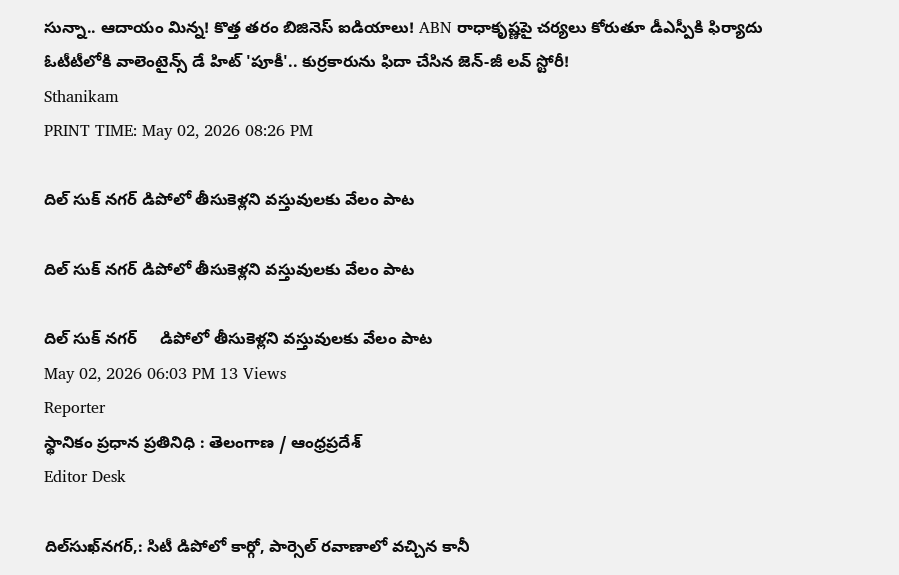సున్నా.. ఆదాయం మిన్న! కొత్త తరం బిజినెస్ ఐడియాలు! ABN రాధాకృష్ణపై చర్యలు కోరుతూ డీఎస్పీకి ఫిర్యాదు ఓటీటీలోకి వాలెంటైన్స్ డే హిట్ 'పూకీ'.. కుర్రకారును ఫిదా చేసిన జెన్-జీ లవ్ స్టోరీ!
Sthanikam
PRINT TIME: May 02, 2026 08:26 PM

దిల్ సుక్ నగర్ డిపోలో తీసుకెళ్లని వస్తువులకు వేలం పాట

దిల్ సుక్ నగర్ డిపోలో తీసుకెళ్లని వస్తువులకు వేలం పాట

దిల్ సుక్ నగర్     డిపోలో తీసుకెళ్లని వస్తువులకు వేలం పాట
May 02, 2026 06:03 PM 13 Views
Reporter
స్థానికం ప్రధాన ప్రతినిధి : తెలంగాణ / ఆంధ్రప్రదేశ్
Editor Desk

దిల్‌సుఖ్‌నగర్,: సిటీ డిపోలో కార్గో, పార్సెల్ రవాణాలో వచ్చిన కానీ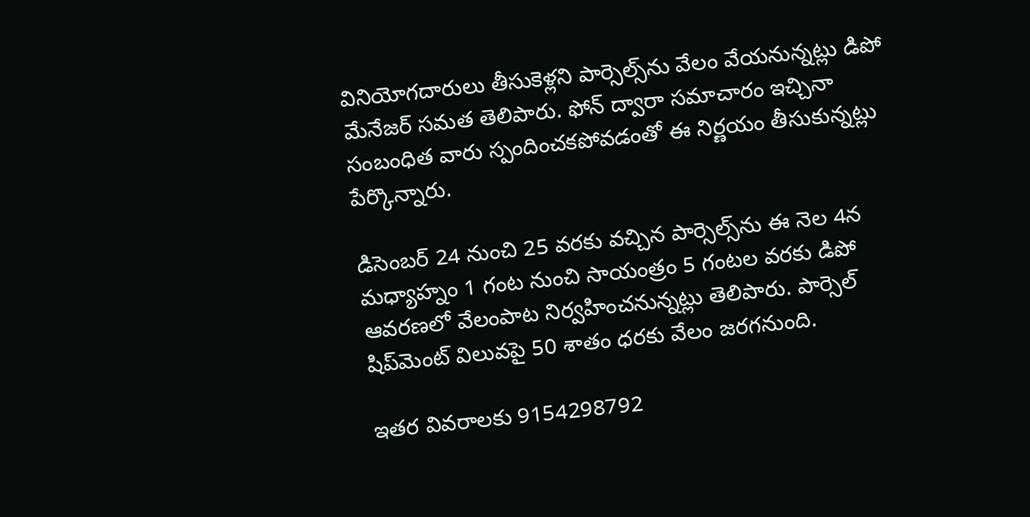వినియోగదారులు తీసుకెళ్లని పార్సెల్స్‌ను వేలం వేయనున్నట్లు డిపో మేనేజర్ సమత తెలిపారు. ఫోన్ ద్వారా సమాచారం ఇచ్చినా సంబంధిత వారు స్పందించకపోవడంతో ఈ నిర్ణయం తీసుకున్నట్లు పేర్కొన్నారు.

డిసెంబర్ 24 నుంచి 25 వరకు వచ్చిన పార్సెల్స్‌ను ఈ నెల 4న మధ్యాహ్నం 1 గంట నుంచి సాయంత్రం 5 గంటల వరకు డిపో ఆవరణలో వేలంపాట నిర్వహించనున్నట్లు తెలిపారు. పార్సెల్ షిప్‌మెంట్ విలువపై 50 శాతం ధరకు వేలం జరగనుంది.

ఇతర వివరాలకు 9154298792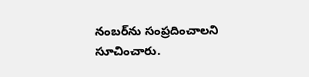నంబర్‌ను సంప్రదించాలని సూచించారు.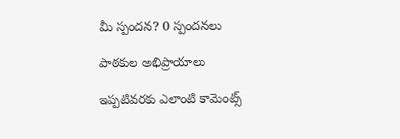మీ స్పందన? 0 స్పందనలు

పాఠకుల అభిప్రాయాలు

ఇప్పటివరకు ఎలాంటి కామెంట్స్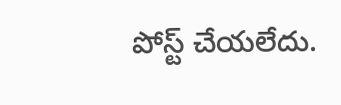పోస్ట్ చేయలేదు.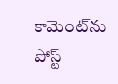కామెంట్‌ను పోస్ట్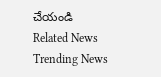చేయండి
Related News
Trending News